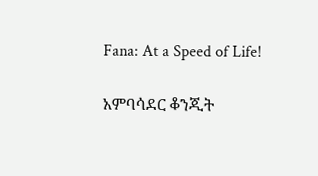Fana: At a Speed of Life!

አምባሳደር ቆንጂት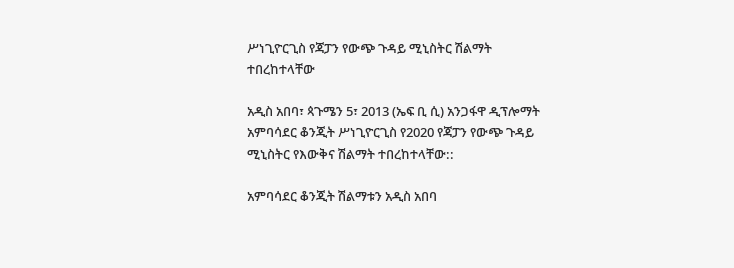ሥነጊዮርጊስ የጃፓን የውጭ ጉዳይ ሚኒስትር ሽልማት ተበረከተላቸው

አዲስ አበባ፣ ጳጉሜን 5፣ 2013 (ኤፍ ቢ ሲ) አንጋፋዋ ዲፕሎማት አምባሳደር ቆንጂት ሥነጊዮርጊስ የ2020 የጃፓን የውጭ ጉዳይ ሚኒስትር የእውቅና ሽልማት ተበረከተላቸው::

አምባሳደር ቆንጂት ሽልማቱን አዲስ አበባ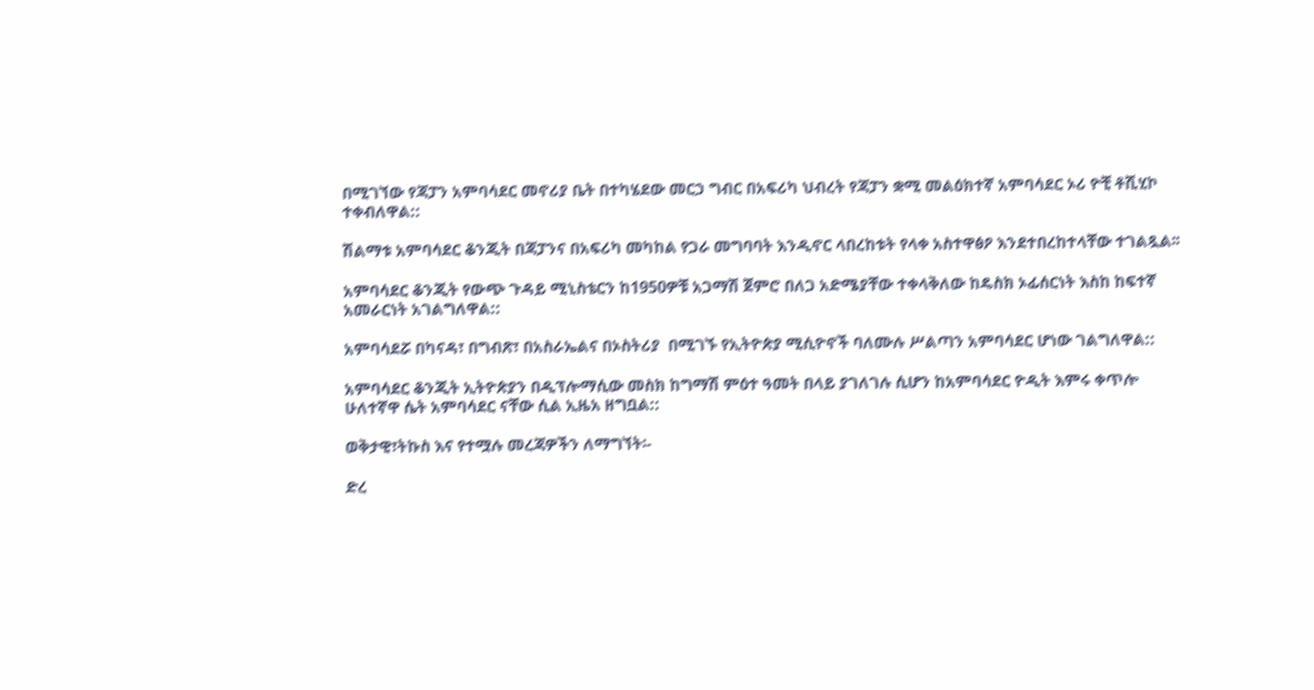በሚገኘው የጃፓን አምባሳደር መኖሪያ ቤት በተካሄደው መርኃ ግብር በአፍሪካ ህብረት የጃፓን ቋሚ መልዕክተኛ አምባሳደር ኦሪ ዮቺ ቶሺሂኮ ተቀብለዋል::

ሽልማቱ አምባሳደር ቆንጂት በጃፓንና በአፍሪካ መካከል የጋራ መግባባት እንዲኖር ላበረከቱት የላቀ አስተዋፅዖ እንደተበረከተላቸው ተገልጿል፡፡

አምባሳደር ቆንጂት የውጭ ጉዳይ ሚኒስቴርን ከ1950ዎቹ አጋማሽ ጀምሮ በለጋ አድሜያቸው ተቀላቅለው ከዴስክ ኦፊሰርነት እስከ ከፍተኛ አመራርነት አገልግለዋል::

አምባሳደሯ በካናዳ፣ በግብጽ፣ በአስራኤልና በኦስትሪያ  በሚገኙ የኢትዮጵያ ሚሲዮኖች ባለሙሉ ሥልጣን አምባሳደር ሆነው ገልግለዋል::

አምባሳደር ቆንጂት ኢትዮጵያን በዲፕሎማሲው መስክ ከግማሽ ምዕተ ዓመት በላይ ያገለገሉ ሲሆን ከአምባሳደር ዮዲት እምሩ ቀጥሎ ሁለተኛዋ ሴት አምባሳደር ናቸው ሲል ኢዜአ ዘግቧል::

ወቅታዊ፣ትኩስ እና የተሟሉ መረጃዎችን ለማግኘት፡-

ድረ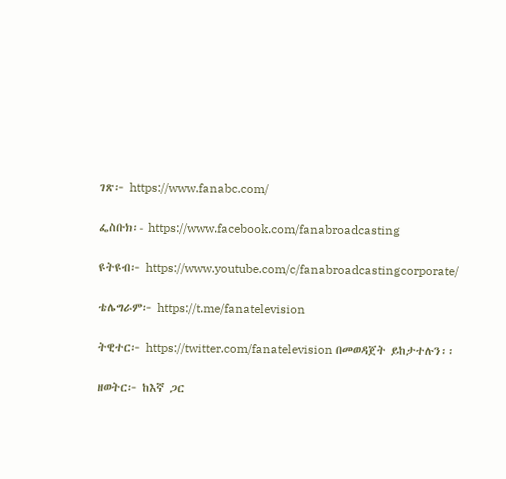ገጽ፦ https://www.fanabc.com/

ፌስቡክ፡- https://www.facebook.com/fanabroadcasting

ዩትዩብ፦ https://www.youtube.com/c/fanabroadcastingcorporate/

ቴሌግራም፦ https://t.me/fanatelevision

ትዊተር፦ https://twitter.com/fanatelevision በመወዳጀት ይከታተሉን፡፡

ዘወትር፦ ከእኛ ጋር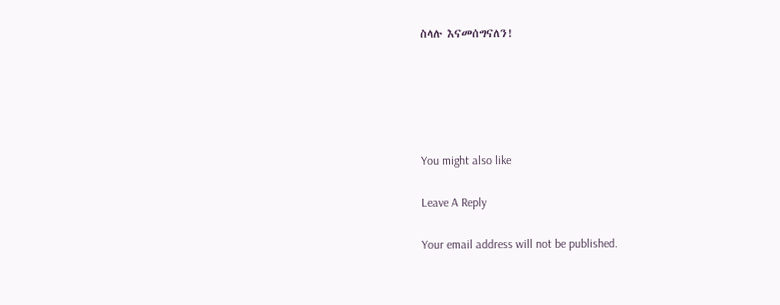ስላሉ እናመሰግናለን!





You might also like

Leave A Reply

Your email address will not be published.